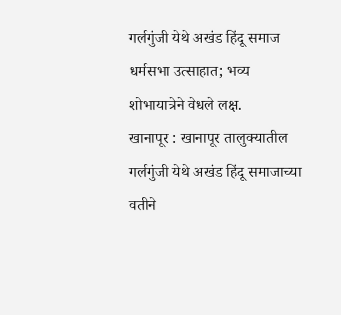गर्लगुंजी येथे अखंड हिंदू समाज धर्मसभा उत्साहात; भव्य शोभायात्रेने वेधले लक्ष.
खानापूर : खानापूर तालुक्यातील गर्लगुंजी येथे अखंड हिंदू समाजाच्या वतीने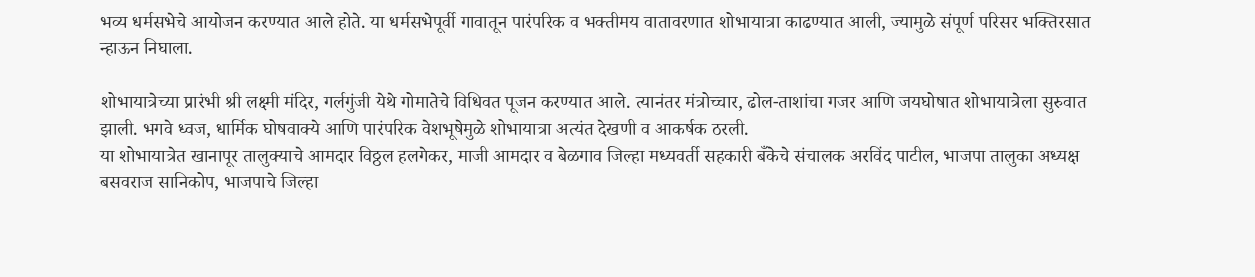भव्य धर्मसभेचे आयोजन करण्यात आले होते. या धर्मसभेपूर्वी गावातून पारंपरिक व भक्तीमय वातावरणात शोभायात्रा काढण्यात आली, ज्यामुळे संपूर्ण परिसर भक्तिरसात न्हाऊन निघाला.

शोभायात्रेच्या प्रारंभी श्री लक्ष्मी मंदिर, गर्लगुंजी येथे गोमातेचे विधिवत पूजन करण्यात आले. त्यानंतर मंत्रोच्चार, ढोल-ताशांचा गजर आणि जयघोषात शोभायात्रेला सुरुवात झाली. भगवे ध्वज, धार्मिक घोषवाक्ये आणि पारंपरिक वेशभूषेमुळे शोभायात्रा अत्यंत देखणी व आकर्षक ठरली.
या शोभायात्रेत खानापूर तालुक्याचे आमदार विठ्ठल हलगेकर, माजी आमदार व बेळगाव जिल्हा मध्यवर्ती सहकारी बँकेचे संचालक अरविंद पाटील, भाजपा तालुका अध्यक्ष बसवराज सानिकोप, भाजपाचे जिल्हा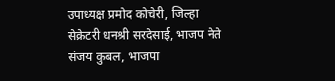उपाध्यक्ष प्रमोद कोचेरी, जिल्हा सेक्रेटरी धनश्री सरदेसाई, भाजप नेते संजय कुबल, भाजपा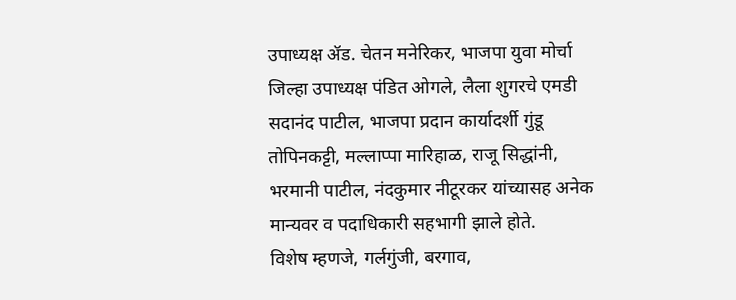उपाध्यक्ष ॲड. चेतन मनेरिकर, भाजपा युवा मोर्चा जिल्हा उपाध्यक्ष पंडित ओगले, लैला शुगरचे एमडी सदानंद पाटील, भाजपा प्रदान कार्यादर्शी गुंडू तोपिनकट्टी, मल्लाप्पा मारिहाळ, राजू सिद्धांनी, भरमानी पाटील, नंदकुमार नीटूरकर यांच्यासह अनेक मान्यवर व पदाधिकारी सहभागी झाले होते.
विशेष म्हणजे, गर्लगुंजी, बरगाव,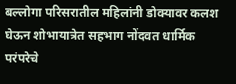बल्लोगा परिसरातील महिलांनी डोक्यावर कलश घेऊन शोभायात्रेत सहभाग नोंदवत धार्मिक परंपरेचे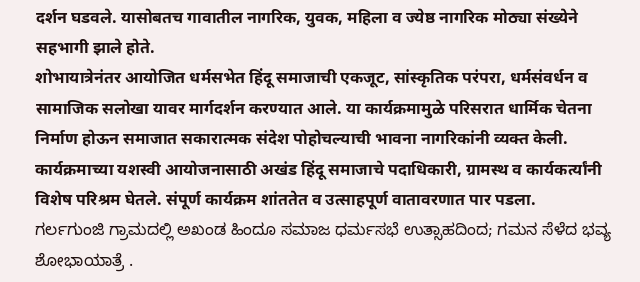दर्शन घडवले. यासोबतच गावातील नागरिक, युवक, महिला व ज्येष्ठ नागरिक मोठ्या संख्येने सहभागी झाले होते.
शोभायात्रेनंतर आयोजित धर्मसभेत हिंदू समाजाची एकजूट, सांस्कृतिक परंपरा, धर्मसंवर्धन व सामाजिक सलोखा यावर मार्गदर्शन करण्यात आले. या कार्यक्रमामुळे परिसरात धार्मिक चेतना निर्माण होऊन समाजात सकारात्मक संदेश पोहोचल्याची भावना नागरिकांनी व्यक्त केली.
कार्यक्रमाच्या यशस्वी आयोजनासाठी अखंड हिंदू समाजाचे पदाधिकारी, ग्रामस्थ व कार्यकर्त्यांनी विशेष परिश्रम घेतले. संपूर्ण कार्यक्रम शांततेत व उत्साहपूर्ण वातावरणात पार पडला.
ಗರ್ಲಗುಂಜಿ ಗ್ರಾಮದಲ್ಲಿ ಅಖಂಡ ಹಿಂದೂ ಸಮಾಜ ಧರ್ಮಸಭೆ ಉತ್ಸಾಹದಿಂದ; ಗಮನ ಸೆಳೆದ ಭವ್ಯ ಶೋಭಾಯಾತ್ರೆ .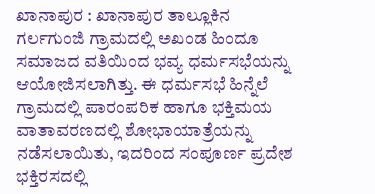ಖಾನಾಪುರ : ಖಾನಾಪುರ ತಾಲ್ಲೂಕಿನ ಗರ್ಲಗುಂಜಿ ಗ್ರಾಮದಲ್ಲಿ ಅಖಂಡ ಹಿಂದೂ ಸಮಾಜದ ವತಿಯಿಂದ ಭವ್ಯ ಧರ್ಮಸಭೆಯನ್ನು ಆಯೋಜಿಸಲಾಗಿತ್ತು. ಈ ಧರ್ಮಸಭೆ ಹಿನ್ನೆಲೆ ಗ್ರಾಮದಲ್ಲಿ ಪಾರಂಪರಿಕ ಹಾಗೂ ಭಕ್ತಿಮಯ ವಾತಾವರಣದಲ್ಲಿ ಶೋಭಾಯಾತ್ರೆಯನ್ನು ನಡೆಸಲಾಯಿತು, ಇದರಿಂದ ಸಂಪೂರ್ಣ ಪ್ರದೇಶ ಭಕ್ತಿರಸದಲ್ಲಿ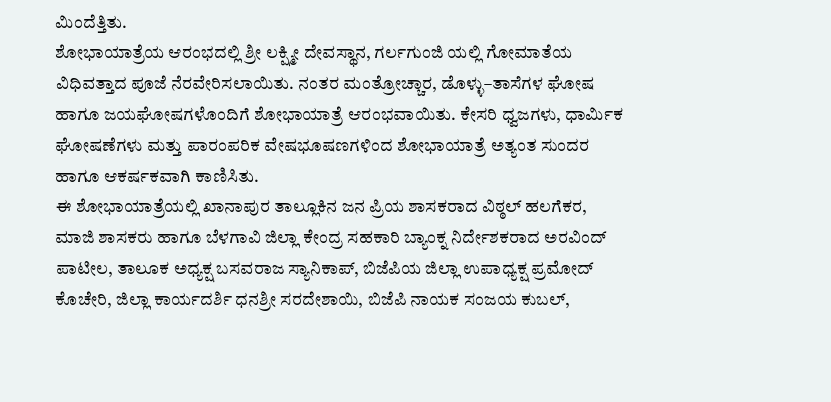ಮಿಂದೆತ್ತಿತು.
ಶೋಭಾಯಾತ್ರೆಯ ಆರಂಭದಲ್ಲಿ ಶ್ರೀ ಲಕ್ಷ್ಮೀ ದೇವಸ್ಥಾನ, ಗರ್ಲಗುಂಜಿ ಯಲ್ಲಿ ಗೋಮಾತೆಯ ವಿಧಿವತ್ತಾದ ಪೂಜೆ ನೆರವೇರಿಸಲಾಯಿತು. ನಂತರ ಮಂತ್ರೋಚ್ಚಾರ, ಡೊಳ್ಳು–ತಾಸೆಗಳ ಘೋಷ ಹಾಗೂ ಜಯಘೋಷಗಳೊಂದಿಗೆ ಶೋಭಾಯಾತ್ರೆ ಆರಂಭವಾಯಿತು. ಕೇಸರಿ ಧ್ವಜಗಳು, ಧಾರ್ಮಿಕ ಘೋಷಣೆಗಳು ಮತ್ತು ಪಾರಂಪರಿಕ ವೇಷಭೂಷಣಗಳಿಂದ ಶೋಭಾಯಾತ್ರೆ ಅತ್ಯಂತ ಸುಂದರ ಹಾಗೂ ಆಕರ್ಷಕವಾಗಿ ಕಾಣಿಸಿತು.
ಈ ಶೋಭಾಯಾತ್ರೆಯಲ್ಲಿ ಖಾನಾಪುರ ತಾಲ್ಲೂಕಿನ ಜನ ಪ್ರಿಯ ಶಾಸಕರಾದ ವಿಠ್ಠಲ್ ಹಲಗೆಕರ, ಮಾಜಿ ಶಾಸಕರು ಹಾಗೂ ಬೆಳಗಾವಿ ಜಿಲ್ಲಾ ಕೇಂದ್ರ ಸಹಕಾರಿ ಬ್ಯಾಂಕ್ನ ನಿರ್ದೇಶಕರಾದ ಅರವಿಂದ್ ಪಾಟೀಲ, ತಾಲೂಕ ಅಧ್ಯಕ್ಷ ಬಸವರಾಜ ಸ್ಯಾನಿಕಾಪ್, ಬಿಜೆಪಿಯ ಜಿಲ್ಲಾ ಉಪಾಧ್ಯಕ್ಷ ಪ್ರಮೋದ್ ಕೊಚೇರಿ, ಜಿಲ್ಲಾ ಕಾರ್ಯದರ್ಶಿ ಧನಶ್ರೀ ಸರದೇಶಾಯಿ, ಬಿಜೆಪಿ ನಾಯಕ ಸಂಜಯ ಕುಬಲ್,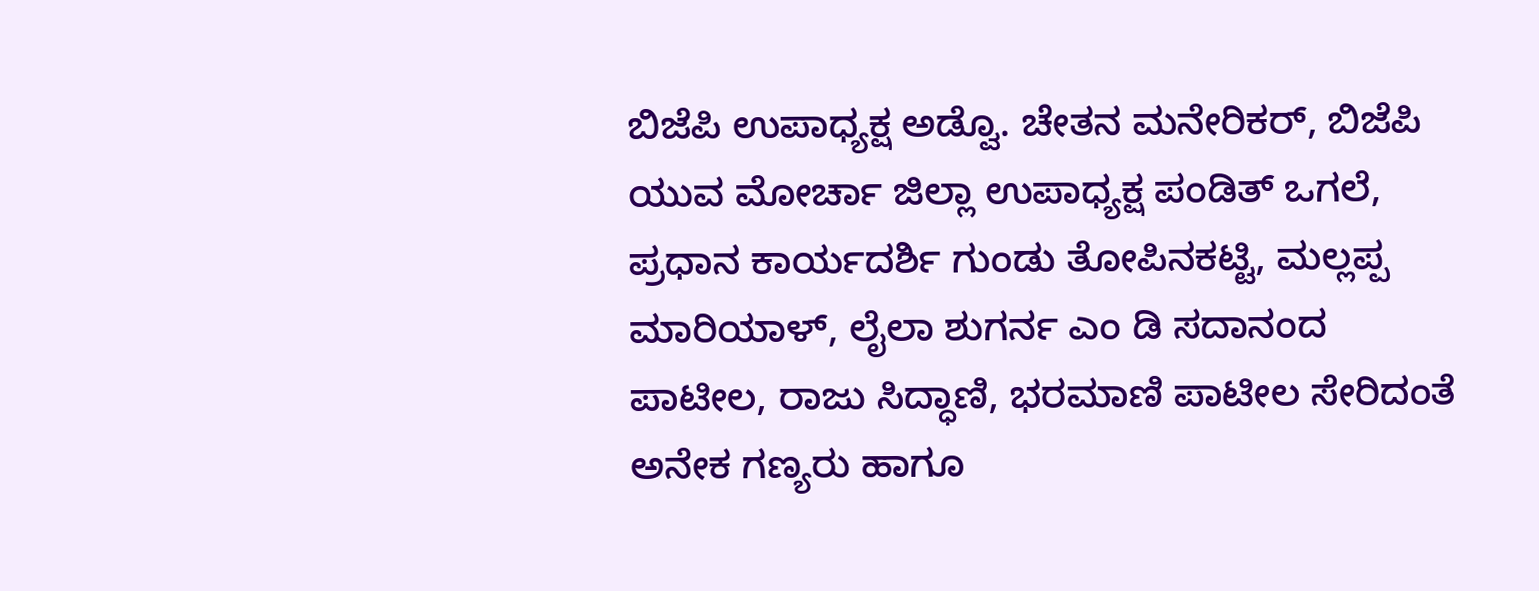ಬಿಜೆಪಿ ಉಪಾಧ್ಯಕ್ಷ ಅಡ್ವೊ. ಚೇತನ ಮನೇರಿಕರ್, ಬಿಜೆಪಿ ಯುವ ಮೋರ್ಚಾ ಜಿಲ್ಲಾ ಉಪಾಧ್ಯಕ್ಷ ಪಂಡಿತ್ ಒಗಲೆ, ಪ್ರಧಾನ ಕಾರ್ಯದರ್ಶಿ ಗುಂಡು ತೋಪಿನಕಟ್ಟಿ, ಮಲ್ಲಪ್ಪ ಮಾರಿಯಾಳ್, ಲೈಲಾ ಶುಗರ್ನ ಎಂ ಡಿ ಸದಾನಂದ ಪಾಟೀಲ, ರಾಜು ಸಿದ್ಧಾಣಿ, ಭರಮಾಣಿ ಪಾಟೀಲ ಸೇರಿದಂತೆ ಅನೇಕ ಗಣ್ಯರು ಹಾಗೂ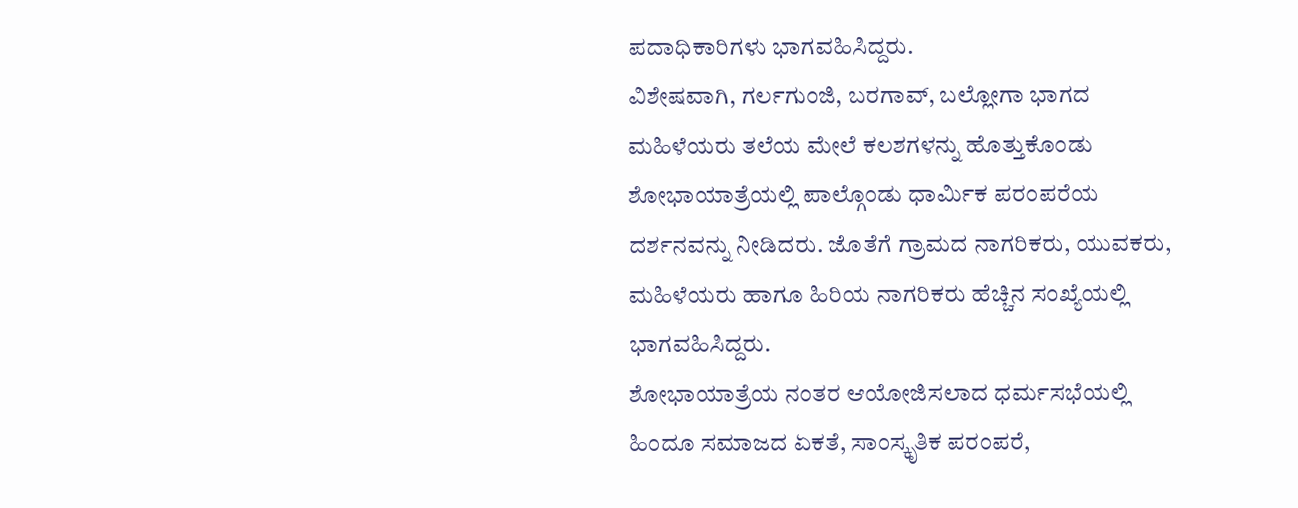ಪದಾಧಿಕಾರಿಗಳು ಭಾಗವಹಿಸಿದ್ದರು.
ವಿಶೇಷವಾಗಿ, ಗರ್ಲಗುಂಜಿ, ಬರಗಾವ್, ಬಲ್ಲೋಗಾ ಭಾಗದ ಮಹಿಳೆಯರು ತಲೆಯ ಮೇಲೆ ಕಲಶಗಳನ್ನು ಹೊತ್ತುಕೊಂಡು ಶೋಭಾಯಾತ್ರೆಯಲ್ಲಿ ಪಾಲ್ಗೊಂಡು ಧಾರ್ಮಿಕ ಪರಂಪರೆಯ ದರ್ಶನವನ್ನು ನೀಡಿದರು. ಜೊತೆಗೆ ಗ್ರಾಮದ ನಾಗರಿಕರು, ಯುವಕರು, ಮಹಿಳೆಯರು ಹಾಗೂ ಹಿರಿಯ ನಾಗರಿಕರು ಹೆಚ್ಚಿನ ಸಂಖ್ಯೆಯಲ್ಲಿ ಭಾಗವಹಿಸಿದ್ದರು.
ಶೋಭಾಯಾತ್ರೆಯ ನಂತರ ಆಯೋಜಿಸಲಾದ ಧರ್ಮಸಭೆಯಲ್ಲಿ ಹಿಂದೂ ಸಮಾಜದ ಏಕತೆ, ಸಾಂಸ್ಕೃತಿಕ ಪರಂಪರೆ,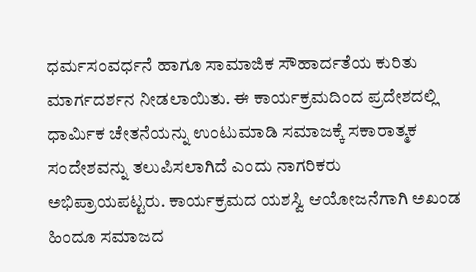ಧರ್ಮಸಂವರ್ಧನೆ ಹಾಗೂ ಸಾಮಾಜಿಕ ಸೌಹಾರ್ದತೆಯ ಕುರಿತು ಮಾರ್ಗದರ್ಶನ ನೀಡಲಾಯಿತು. ಈ ಕಾರ್ಯಕ್ರಮದಿಂದ ಪ್ರದೇಶದಲ್ಲಿ ಧಾರ್ಮಿಕ ಚೇತನೆಯನ್ನು ಉಂಟುಮಾಡಿ ಸಮಾಜಕ್ಕೆ ಸಕಾರಾತ್ಮಕ ಸಂದೇಶವನ್ನು ತಲುಪಿಸಲಾಗಿದೆ ಎಂದು ನಾಗರಿಕರು ಅಭಿಪ್ರಾಯಪಟ್ಟರು. ಕಾರ್ಯಕ್ರಮದ ಯಶಸ್ವಿ ಆಯೋಜನೆಗಾಗಿ ಅಖಂಡ ಹಿಂದೂ ಸಮಾಜದ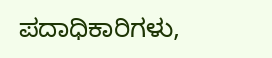ಪದಾಧಿಕಾರಿಗಳು,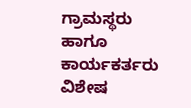ಗ್ರಾಮಸ್ಥರು ಹಾಗೂ ಕಾರ್ಯಕರ್ತರು ವಿಶೇಷ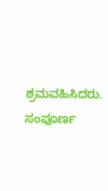ಶ್ರಮವಹಿಸಿದರು. ಸಂಪೂರ್ಣ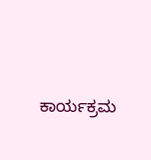ಕಾರ್ಯಕ್ರಮ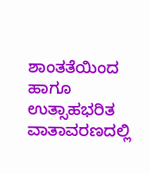ಶಾಂತತೆಯಿಂದ ಹಾಗೂ ಉತ್ಸಾಹಭರಿತ ವಾತಾವರಣದಲ್ಲಿ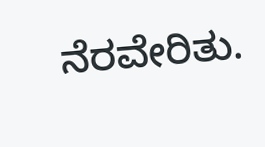ನೆರವೇರಿತು.